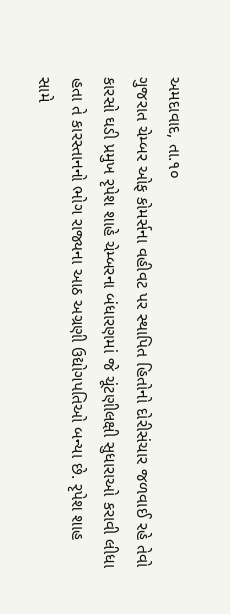અમદાવાદ, તા.૧૦
ગુજરાત ચેમ્બર ઓફ કોમર્સના વહીવટ પર સ્થાપિત હિતોનો દોરીસંચાર જળવાઈ રહે તેવો કારસો ઘડી પ્રમુખ રૃપેશ શાહે ચેમ્બરના બંધારણમાં જે ચૂંટણીલક્ષી સુધારાઓ કરાવી લીધા હતા તે કારસ્તાનનો ભોગ રાજ્યના આઠ અગ્રણી ઉદ્યોગપતિઓ બન્યા છે. રૃપેશ શાહ સામે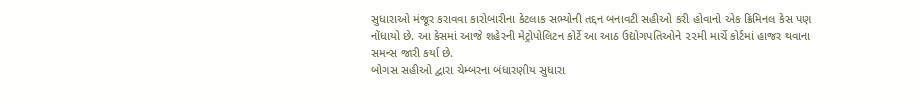સુધારાઓ મંજૂર કરાવવા કારોબારીના કેટલાક સભ્યોની તદ્દન બનાવટી સહીઓ કરી હોવાનો એક ક્રિમિનલ કેસ પણ નોંધાયો છે. આ કેસમાં આજે શહેરની મેટ્રોપોલિટન કોર્ટે આ આઠ ઉદ્યોગપતિઓને ૨૨મી માર્ચે કોર્ટમાં હાજર થવાના સમન્સ જારી કર્યા છે.
બોગસ સહીઓ દ્વારા ચેમ્બરના બંધારણીય સુધારા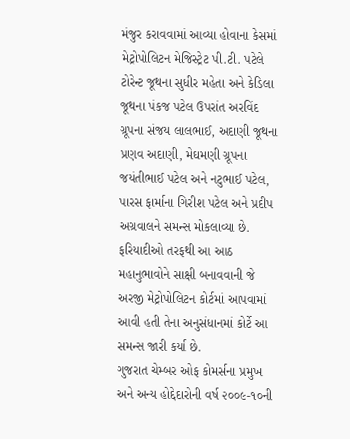મંજુર કરાવવામાં આવ્યા હોવાના કેસમાં મેટ્રોપોલિટન મેજિસ્ટ્રેટ પી.ટી. પટેલે ટોરેન્ટ જૂથના સુધીર મહેતા અને કેડિલા જૂથના પંકજ પટેલ ઉપરાંત અરવિંદ ગ્રૂપના સંજય લાલભાઈ, અદાણી જૂથના પ્રણવ અદાણી, મેઘમણી ગ્રૂપના જયંતીભાઈ પટેલ અને નટુભાઈ પટેલ, પારસ ફાર્માના ગિરીશ પટેલ અને પ્રદીપ અગ્રવાલને સમન્સ મોકલાવ્યા છે. ફરિયાદીઓ તરફથી આ આઠ મહાનુભાવોને સાક્ષી બનાવવાની જે અરજી મેટ્રોપોલિટન કોર્ટમાં આપવામાં આવી હતી તેના અનુસંધાનમાં કોર્ટે આ સમન્સ જારી કર્યા છે.
ગુજરાત ચેમ્બર ઓફ કોમર્સના પ્રમુખ અને અન્ય હોદ્દેદારોની વર્ષ ૨૦૦૯-૧૦ની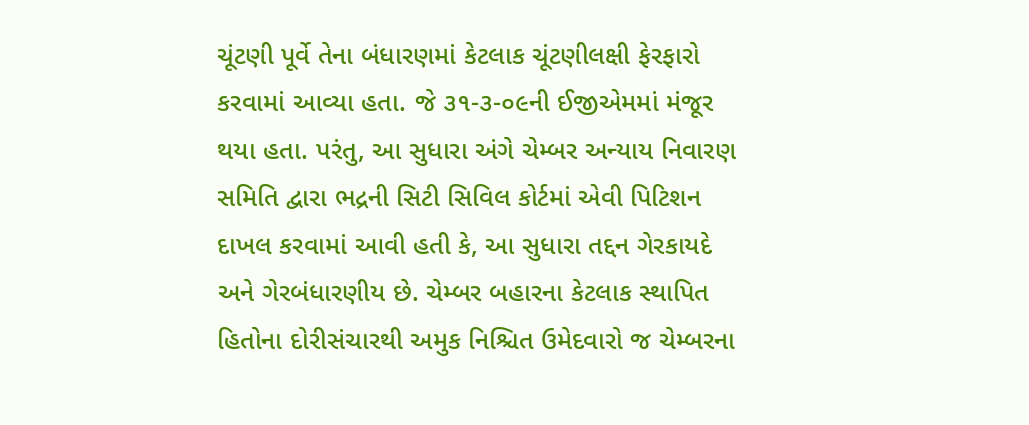ચૂંટણી પૂર્વે તેના બંધારણમાં કેટલાક ચૂંટણીલક્ષી ફેરફારો કરવામાં આવ્યા હતા. જે ૩૧-૩-૦૯ની ઈજીએમમાં મંજૂર થયા હતા. પરંતુ, આ સુધારા અંગે ચેમ્બર અન્યાય નિવારણ સમિતિ દ્વારા ભદ્રની સિટી સિવિલ કોર્ટમાં એવી પિટિશન દાખલ કરવામાં આવી હતી કે, આ સુધારા તદ્દન ગેરકાયદે અને ગેરબંધારણીય છે. ચેમ્બર બહારના કેટલાક સ્થાપિત હિતોના દોરીસંચારથી અમુક નિશ્ચિત ઉમેદવારો જ ચેમ્બરના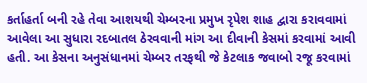કર્તાહર્તા બની રહે તેવા આશયથી ચેમ્બરના પ્રમુખ રૃપેશ શાહ દ્વારા કરાવવામાં આવેલા આ સુધારા રદબાતલ ઠેરવવાની માંગ આ દીવાની કેસમાં કરવામાં આવી હતી. આ કેસના અનુસંધાનમાં ચેમ્બર તરફથી જે કેટલાક જવાબો રજૂ કરવામાં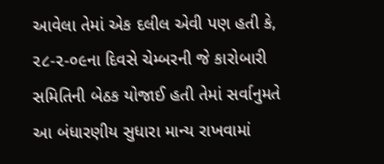આવેલા તેમાં એક દલીલ એવી પણ હતી કે, ૨૮-૨-૦૯ના દિવસે ચેમ્બરની જે કારોબારી સમિતિની બેઠક યોજાઈ હતી તેમાં સર્વાનુમતે આ બંધારણીય સુધારા માન્ય રાખવામાં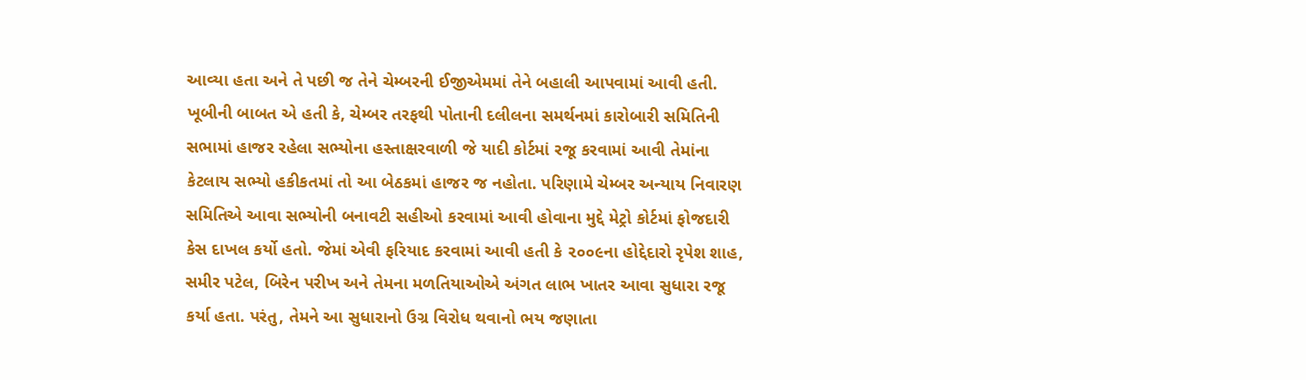આવ્યા હતા અને તે પછી જ તેને ચેમ્બરની ઈજીએમમાં તેને બહાલી આપવામાં આવી હતી.
ખૂબીની બાબત એ હતી કે, ચેમ્બર તરફથી પોતાની દલીલના સમર્થનમાં કારોબારી સમિતિની સભામાં હાજર રહેલા સભ્યોના હસ્તાક્ષરવાળી જે યાદી કોર્ટમાં રજૂ કરવામાં આવી તેમાંના કેટલાય સભ્યો હકીકતમાં તો આ બેઠકમાં હાજર જ નહોતા. પરિણામે ચેમ્બર અન્યાય નિવારણ સમિતિએ આવા સભ્યોની બનાવટી સહીઓ કરવામાં આવી હોવાના મુદ્દે મેટ્રો કોર્ટમાં ફોજદારી કેસ દાખલ કર્યો હતો. જેમાં એવી ફરિયાદ કરવામાં આવી હતી કે ૨૦૦૯ના હોદ્દેદારો રૃપેશ શાહ, સમીર પટેલ, બિરેન પરીખ અને તેમના મળતિયાઓએ અંગત લાભ ખાતર આવા સુધારા રજૂ કર્યા હતા. પરંતુ, તેમને આ સુધારાનો ઉગ્ર વિરોધ થવાનો ભય જણાતા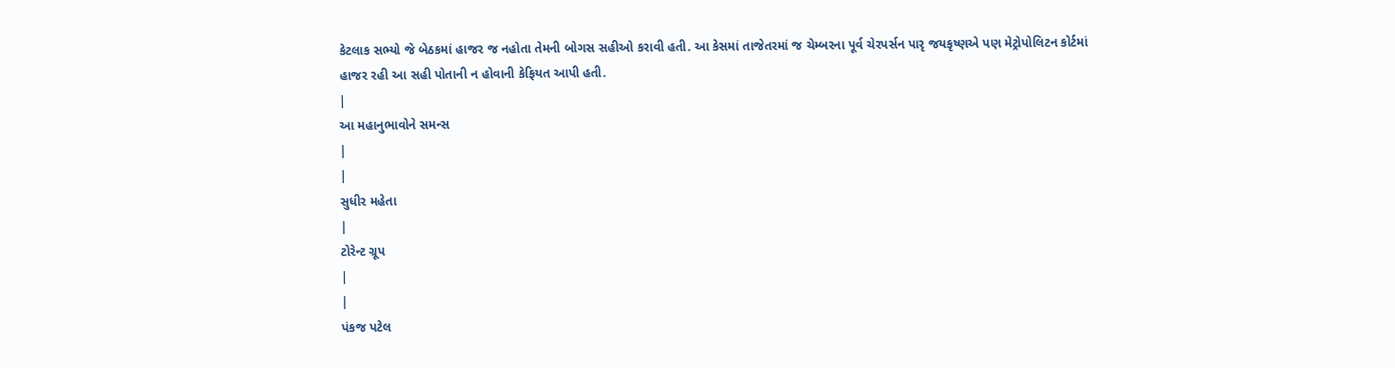કેટલાક સભ્યો જે બેઠકમાં હાજર જ નહોતા તેમની બોગસ સહીઓ કરાવી હતી. આ કેસમાં તાજેતરમાં જ ચેમ્બરના પૂર્વ ચેરપર્સન પારૃ જયકૃષ્ણએ પણ મેટ્રોપોલિટન કોર્ટમાં હાજર રહી આ સહી પોતાની ન હોવાની કેફિયત આપી હતી.
|
આ મહાનુભાવોને સમન્સ
|
|
સુધીર મહેતા
|
ટોરેન્ટ ગ્રૂપ
|
|
પંકજ પટેલ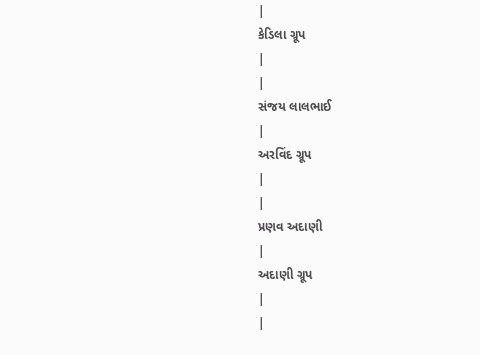|
કેડિલા ગ્રૂપ
|
|
સંજય લાલભાઈ
|
અરવિંદ ગ્રૂપ
|
|
પ્રણવ અદાણી
|
અદાણી ગ્રૂપ
|
|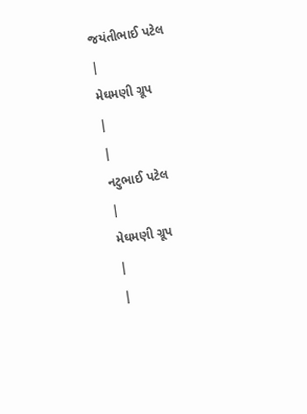જયંતીભાઈ પટેલ
|
મેઘમણી ગ્રૂપ
|
|
નટુભાઈ પટેલ
|
મેઘમણી ગ્રૂપ
|
|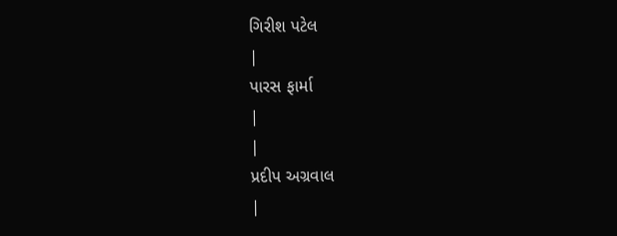ગિરીશ પટેલ
|
પારસ ફાર્મા
|
|
પ્રદીપ અગ્રવાલ
|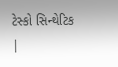ટેસ્કો સિન્થેટિક
|